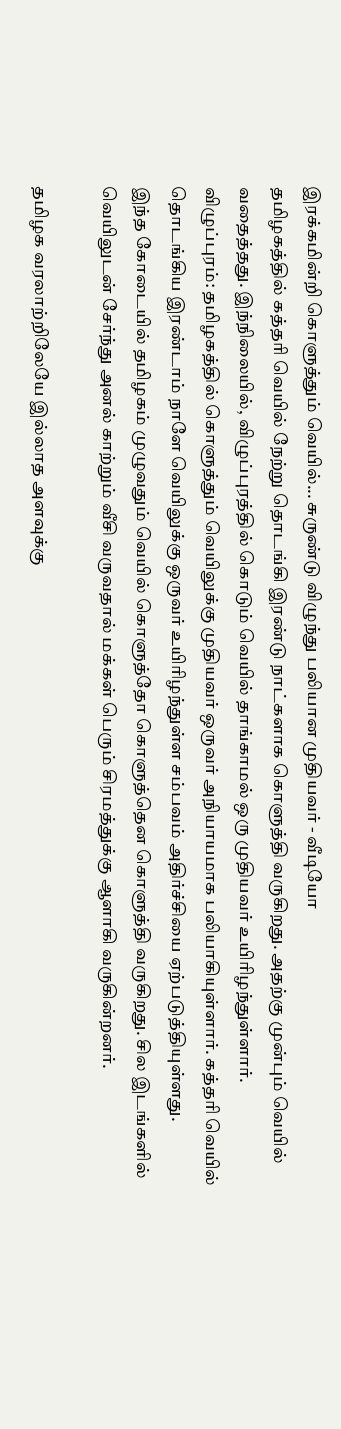இரக்கமின்றி கொளுத்தும் வெயில்... சுருண்டு விழுந்து பலியான முதியவர் - வீடியோ
தமிழகத்தில் கத்தரி வெயில் நேற்று தொடங்கி இரண்டு நாட்களாக கொளுத்தி வருகிறது. அதற்கு முன்பும் வெயில் வதைத்தது. இந்நிலையில், விழுப்புரத்தில் கொடும் வெயில் தாங்காமல் ஒரு முதியவர் உயிரிழந்துள்ளார்.
விழுப்புரம்: தமிழகத்தில் கொளுத்தும் வெயிலுக்கு முதியவர் ஒருவர் அநியாயமாக பலியாகியுள்ளார். கத்தரி வெயில் தொடங்கிய இரண்டாம் நாளே வெயிலுக்கு ஒருவர் உயிரிழந்துள்ள சம்பவம் அதிர்ச்சியை ஏற்படுத்தியுள்ளது.
இந்த கோடையில் தமிழகம் முழுவதும் வெயில் கொளுத்தோ கொளுத்தென கொளுத்தி வருகிறது. சில இடங்களில் வெயிலுடன் சேர்ந்து அனல் காற்றும் வீசி வருவதால் மக்கள் பெரும் சிரமத்துக்கு ஆளாகி வருகின்றனர்.

தமிழக வரலாற்றிலேயே இல்லாத அளவுக்கு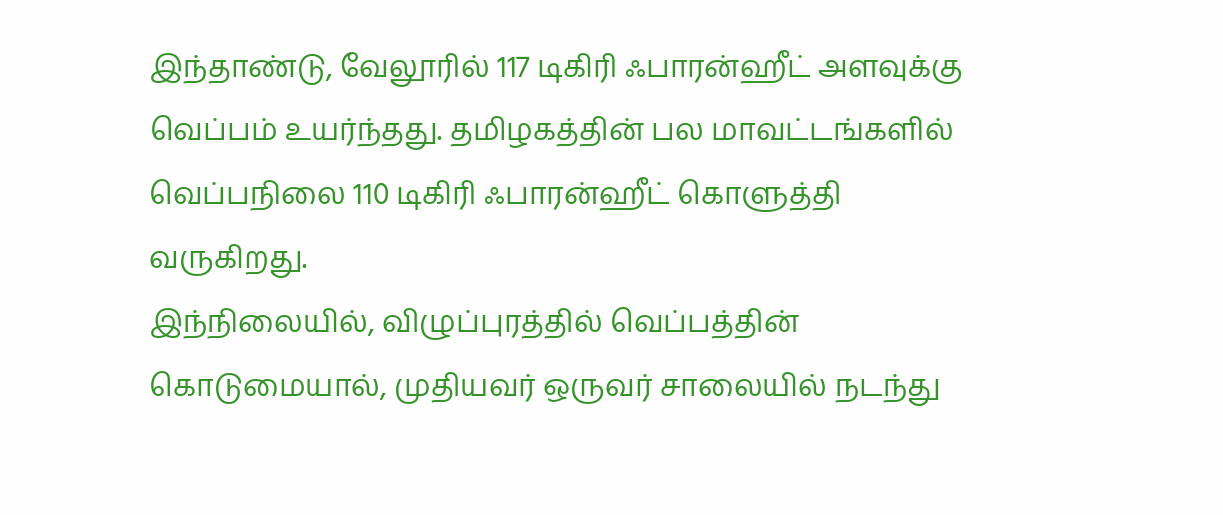இந்தாண்டு, வேலூரில் 117 டிகிரி ஃபாரன்ஹீட் அளவுக்கு வெப்பம் உயர்ந்தது. தமிழகத்தின் பல மாவட்டங்களில் வெப்பநிலை 110 டிகிரி ஃபாரன்ஹீட் கொளுத்தி வருகிறது.
இந்நிலையில், விழுப்புரத்தில் வெப்பத்தின் கொடுமையால், முதியவர் ஒருவர் சாலையில் நடந்து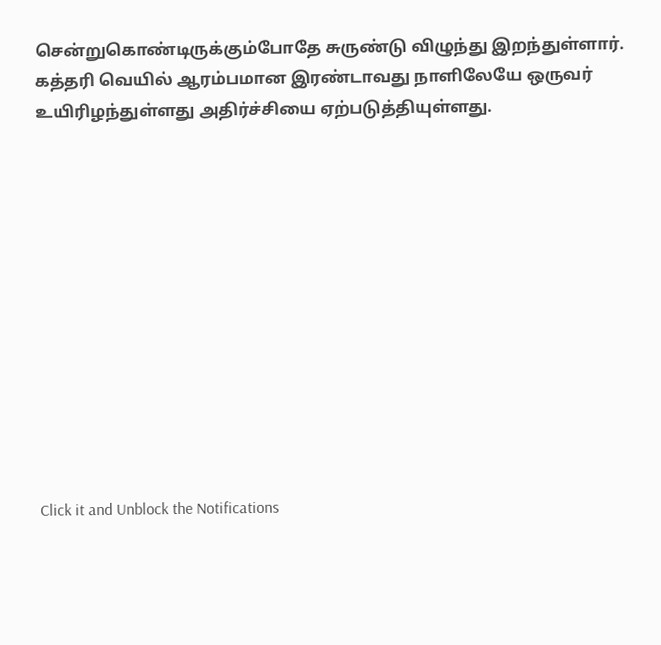சென்றுகொண்டிருக்கும்போதே சுருண்டு விழுந்து இறந்துள்ளார். கத்தரி வெயில் ஆரம்பமான இரண்டாவது நாளிலேயே ஒருவர் உயிரிழந்துள்ளது அதிர்ச்சியை ஏற்படுத்தியுள்ளது.












Click it and Unblock the Notifications